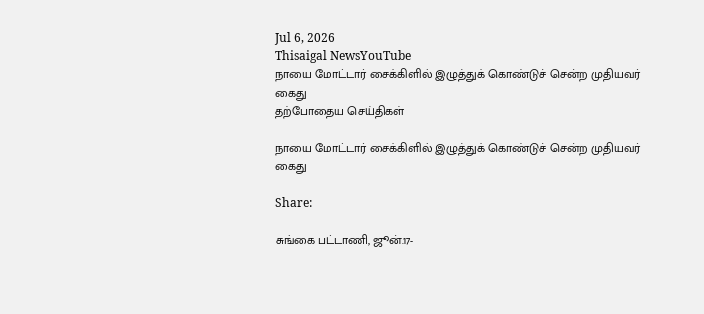Jul 6, 2026
Thisaigal NewsYouTube
நாயை மோட்டார் சைக்கிளில் இழுத்துக் கொண்டுச் சென்ற முதியவர் கைது
தற்போதைய செய்திகள்

நாயை மோட்டார் சைக்கிளில் இழுத்துக் கொண்டுச் சென்ற முதியவர் கைது

Share:

சுங்கை பட்டாணி, ஜூன்.17-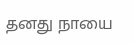தனது நாயை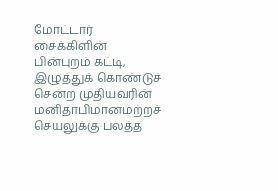மோட்டார் சைக்கிளின் பின்புறம் கட்டி, இழுத்துக் கொண்டுச் சென்ற முதியவரின் மனிதாபிமானமற்றச் செயலுக்கு பலத்த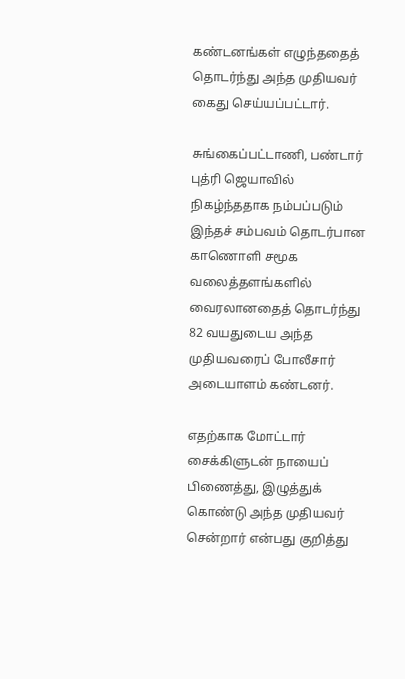கண்டனங்கள் எழுந்ததைத் தொடர்ந்து அந்த முதியவர் கைது செய்யப்பட்டார்.

சுங்கைப்பட்டாணி, பண்டார் புத்ரி ஜெயாவில் நிகழ்ந்ததாக நம்பப்படும் இந்தச் சம்பவம் தொடர்பான காணொளி சமூக வலைத்தளங்களில் வைரலானதைத் தொடர்ந்து 82 வயதுடைய அந்த முதியவரைப் போலீசார் அடையாளம் கண்டனர்.

எதற்காக மோட்டார் சைக்கிளுடன் நாயைப் பிணைத்து, இழுத்துக் கொண்டு அந்த முதியவர் சென்றார் என்பது குறித்து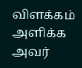விளக்கம் அளிக்க அவர்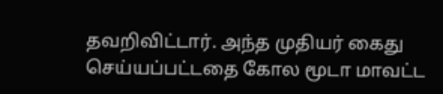தவறிவிட்டார். அந்த முதியர் கைது செய்யப்பட்டதை கோல மூடா மாவட்ட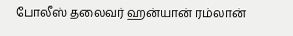போலீஸ் தலைவர் ஹன்யான் ரம்லான்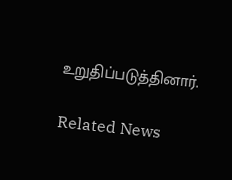உறுதிப்படுத்தினார்.

Related News